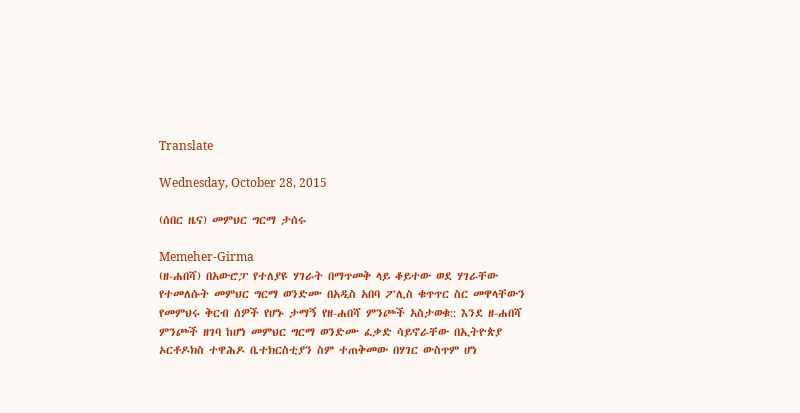Translate

Wednesday, October 28, 2015

(ሰበር ዜና) መምህር ግርማ ታሰሩ

Memeher-Girma
(ዘ-ሐበሻ) በአውሮፓ የተለያዩ ሃገራት በማጥመቅ ላይ ቆይተው ወደ ሃገራቸው የተመለሱት መምህር ግርማ ወንድሙ በአዲስ አበባ ፖሊስ ቁጥጥር ስር መዋላቸውን የመምህሩ ቅርብ ሰዎች የሆኑ ታማኝ የዘ-ሐበሻ ምንጮች አስታወቁ:: እንደ ዘ-ሐበሻ ምንጮች ዘገባ ከሆነ መምህር ግርማ ወንድሙ ፈቃድ ሳይኖራቸው በኢትዮጵያ ኦርቶዶክስ ተዋሕዶ ቤተክርስቲያን ስም ተጠቅመው በሃገር ውስጥም ሆነ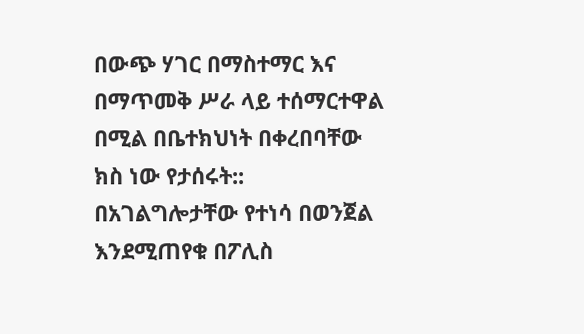በውጭ ሃገር በማስተማር እና በማጥመቅ ሥራ ላይ ተሰማርተዋል በሚል በቤተክህነት በቀረበባቸው ክስ ነው የታሰሩት:: በአገልግሎታቸው የተነሳ በወንጀል እንደሚጠየቁ በፖሊስ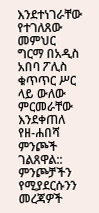እንደተነገራቸው የተገለጸው መምህር ግርማ በአዲስ አበባ ፖሊስ ቁጥጥር ሥር ላይ ውለው ምርመራቸው እንደቀጠለ የዘ-ሐበሻ ምንጮች ገልጸዋል:: ምንጮቻችን የሚያደርሱንን መረጃዎች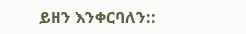ይዘን እንቀርባለን::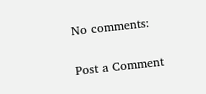No comments:

Post a Comment